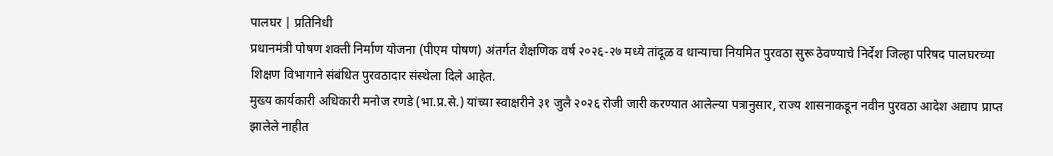पालघर | प्रतिनिधी
प्रधानमंत्री पोषण शक्ती निर्माण योजना (पीएम पोषण) अंतर्गत शैक्षणिक वर्ष २०२६-२७ मध्ये तांदूळ व धान्याचा नियमित पुरवठा सुरू ठेवण्याचे निर्देश जिल्हा परिषद पालघरच्या शिक्षण विभागाने संबंधित पुरवठादार संस्थेला दिले आहेत.
मुख्य कार्यकारी अधिकारी मनोज रणडे (भा.प्र.से.) यांच्या स्वाक्षरीने ३१ जुलै २०२६ रोजी जारी करण्यात आलेल्या पत्रानुसार, राज्य शासनाकडून नवीन पुरवठा आदेश अद्याप प्राप्त झालेले नाहीत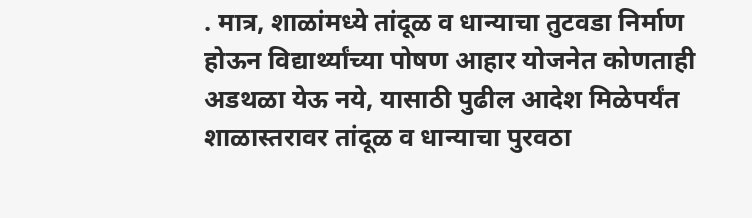. मात्र, शाळांमध्ये तांदूळ व धान्याचा तुटवडा निर्माण होऊन विद्यार्थ्यांच्या पोषण आहार योजनेत कोणताही अडथळा येऊ नये, यासाठी पुढील आदेश मिळेपर्यंत शाळास्तरावर तांदूळ व धान्याचा पुरवठा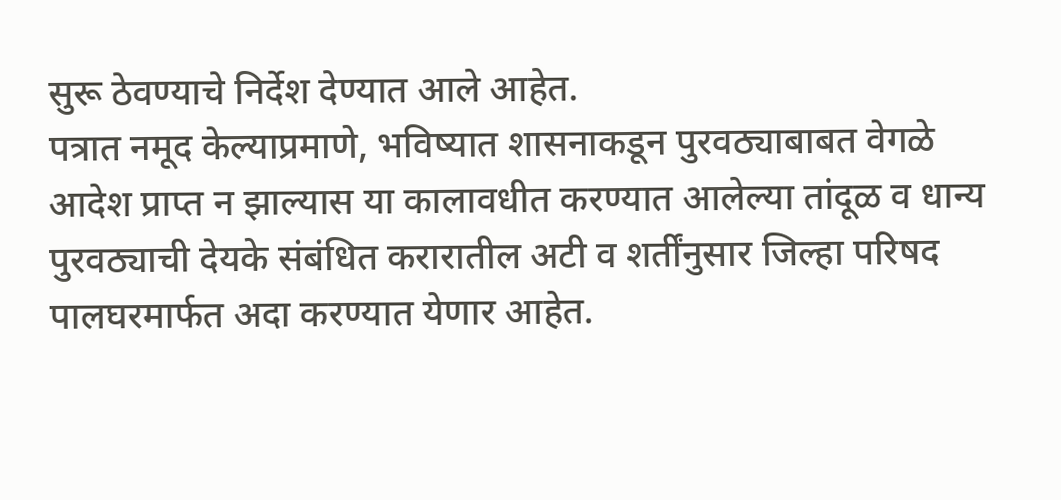सुरू ठेवण्याचे निर्देश देण्यात आले आहेत.
पत्रात नमूद केल्याप्रमाणे, भविष्यात शासनाकडून पुरवठ्याबाबत वेगळे आदेश प्राप्त न झाल्यास या कालावधीत करण्यात आलेल्या तांदूळ व धान्य पुरवठ्याची देयके संबंधित करारातील अटी व शर्तींनुसार जिल्हा परिषद पालघरमार्फत अदा करण्यात येणार आहेत.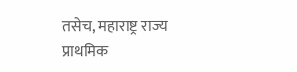तसेच, महाराष्ट्र राज्य प्राथमिक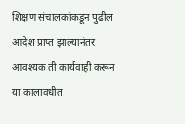शिक्षण संचालकांकडून पुढील आदेश प्राप्त झाल्यानंतर आवश्यक ती कार्यवाही करून या कालावधीत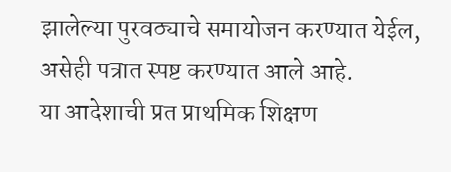झालेल्या पुरवठ्याचे समायोजन करण्यात येईल, असेही पत्रात स्पष्ट करण्यात आले आहे.
या आदेशाची प्रत प्राथमिक शिक्षण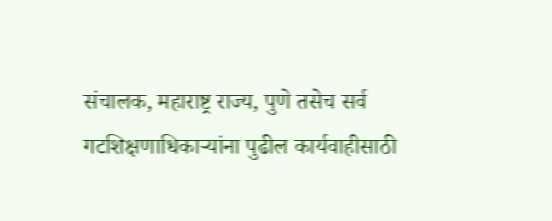संचालक, महाराष्ट्र राज्य, पुणे तसेच सर्व गटशिक्षणाधिकाऱ्यांना पुढील कार्यवाहीसाठी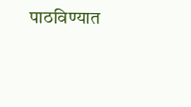पाठविण्यात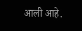आली आहे.